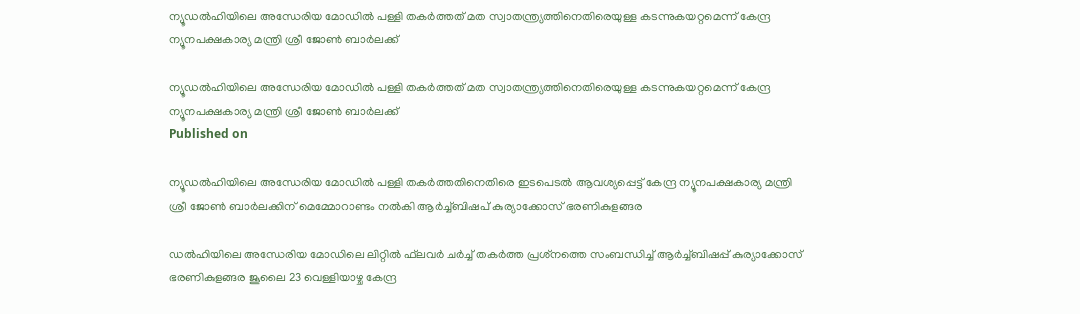ന്യൂഡല്‍ഹിയിലെ അന്ധേരിയ മോഡില്‍ പള്ളി തകര്‍ത്തത് മത സ്വാതന്ത്ര്യത്തിനെതിരെയുള്ള കടന്നുകയറ്റമെന്ന് കേന്ദ്ര ന്യൂനപക്ഷകാര്യ മന്ത്രി ശ്രീ ജോണ്‍ ബാര്‍ലക്ക്

ന്യൂഡല്‍ഹിയിലെ അന്ധേരിയ മോഡില്‍ പള്ളി തകര്‍ത്തത് മത സ്വാതന്ത്ര്യത്തിനെതിരെയുള്ള കടന്നുകയറ്റമെന്ന് കേന്ദ്ര ന്യൂനപക്ഷകാര്യ മന്ത്രി ശ്രീ ജോണ്‍ ബാര്‍ലക്ക്
Published on

ന്യൂഡല്‍ഹിയിലെ അന്ധേരിയ മോഡില്‍ പള്ളി തകര്‍ത്തതിനെതിരെ ഇടപെടല്‍ ആവശ്യപ്പെട്ട് കേന്ദ്ര ന്യൂനപക്ഷകാര്യ മന്ത്രി ശ്രീ ജോണ്‍ ബാര്‍ലക്കിന് മെമ്മോറാണ്ടം നല്‍കി ആര്‍ച്ച്ബിഷപ് കുര്യാക്കോസ് ഭരണികുളങ്ങര

ഡല്‍ഹിയിലെ അന്ധേരിയ മോഡിലെ ലിറ്റില്‍ ഫ്‌ലവര്‍ ചര്‍ച്ച് തകര്‍ത്ത പ്രശ്‌നത്തെ സംബന്ധിച്ച് ആര്‍ച്ച്ബിഷപ്പ് കുര്യാക്കോസ് ഭരണികുളങ്ങര ജൂലൈ 23 വെള്ളിയാഴ്ച കേന്ദ്ര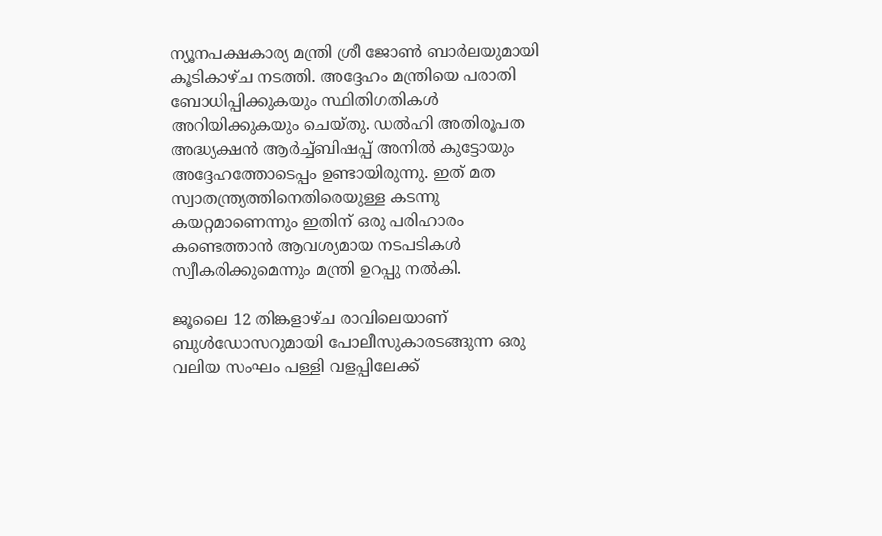ന്യൂനപക്ഷകാര്യ മന്ത്രി ശ്രീ ജോണ്‍ ബാര്‍ലയുമായി കൂടികാഴ്ച നടത്തി. അദ്ദേഹം മന്ത്രിയെ പരാതി ബോധിപ്പിക്കുകയും സ്ഥിതിഗതികള്‍ അറിയിക്കുകയും ചെയ്തു. ഡല്‍ഹി അതിരൂപത അദ്ധ്യക്ഷന്‍ ആര്‍ച്ച്ബിഷപ്പ് അനില്‍ കുട്ടോയും അദ്ദേഹത്തോടെപ്പം ഉണ്ടായിരുന്നു. ഇത് മത സ്വാതന്ത്ര്യത്തിനെതിരെയുള്ള കടന്നു കയറ്റമാണെന്നും ഇതിന് ഒരു പരിഹാരം കണ്ടെത്താന്‍ ആവശ്യമായ നടപടികള്‍ സ്വീകരിക്കുമെന്നും മന്ത്രി ഉറപ്പു നല്‍കി.

ജൂലൈ 12 തിങ്കളാഴ്ച രാവിലെയാണ് ബുള്‍ഡോസറുമായി പോലീസുകാരടങ്ങുന്ന ഒരു വലിയ സംഘം പള്ളി വളപ്പിലേക്ക്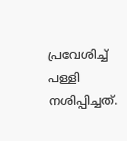പ്രവേശിച്ച് പള്ളി നശിപ്പിച്ചത്.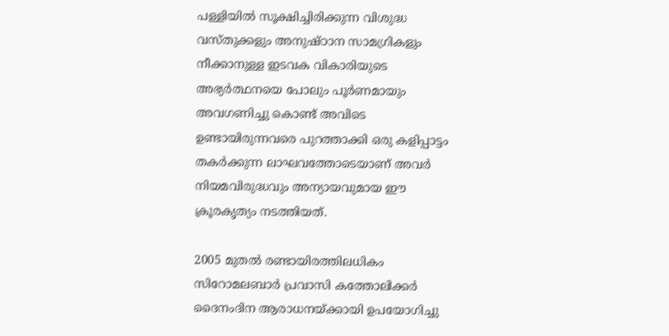പള്ളിയില്‍ സൂക്ഷിച്ചിരിക്കുന്ന വിശുദ്ധ വസ്തുക്കളും അനുഷ്ഠാന സാമഗ്രികളും നീക്കാനുള്ള ഇടവക വികാരിയുടെ അഭ്യര്‍ത്ഥനയെ പോലും പൂര്‍ണമായും അവഗണിച്ചു കൊണ്ട് അവിടെ ഉണ്ടായിരുന്നവരെ പുറത്താക്കി ഒരു കളിപ്പാട്ടം തകര്‍ക്കുന്ന ലാഘവത്തോടെയാണ് അവര്‍ നിയമവിരുദ്ധവും അന്യായവുമായ ഈ ക്രൂരകൃത്യം നടത്തിയത്.

2005 മുതല്‍ രണ്ടായിരത്തിലധികം സിറോമലബാര്‍ പ്രവാസി കത്തോലിക്കര്‍ ദൈനംദിന ആരാധനയ്ക്കായി ഉപയോഗിച്ചു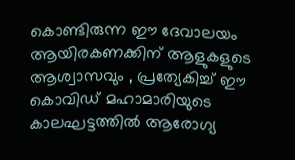കൊണ്ടിരുന്ന ഈ ദേവാലയം ആയിരകണക്കിന് ആളുകളുടെ ആശ്വാസവും , പ്രത്യേകിച്ച് ഈ കൊവിഡ് മഹാമാരിയുടെ കാലഘട്ടത്തില്‍ ആരോഗ്യ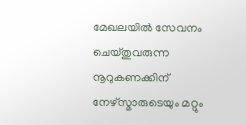മേഖലയില്‍ സേവനം ചെയ്തുവരുന്ന നൂറുകണക്കിന് നേഴ്‌സ്മാരുടെയും മറ്റും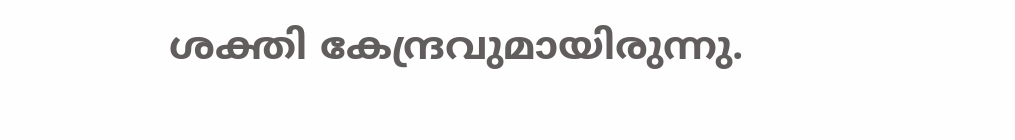ശക്തി കേന്ദ്രവുമായിരുന്നു.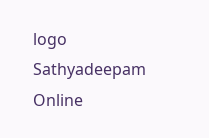logo
Sathyadeepam Online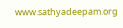www.sathyadeepam.org